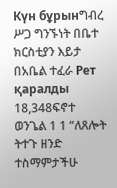Күн бұрынግብረ ሥጋ ግንኙነት በቤተ ክርስቲያን እይታ በአቤል ተፈራ Рет қаралды 18,348ፍኖተ ወንጌል 1 1 “ለጸሎት ትተጉ ዘንድ ተስማምታችሁ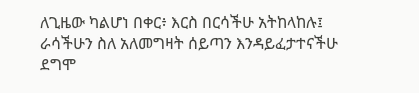ለጊዜው ካልሆነ በቀር፥ እርስ በርሳችሁ አትከላከሉ፤ ራሳችሁን ስለ አለመግዛት ሰይጣን እንዳይፈታተናችሁ ደግሞ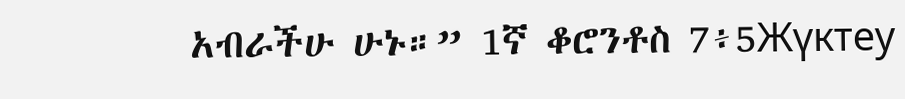አብራችሁ ሁኑ።” 1ኛ ቆሮንቶስ 7፥5Жүктеу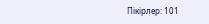Пікірлер: 101